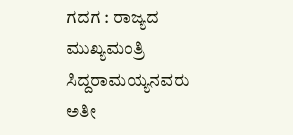ಗದಗ : ರಾಜ್ಯದ ಮುಖ್ಯಮಂತ್ರಿ ಸಿದ್ದರಾಮಯ್ಯನವರು ಅತೀ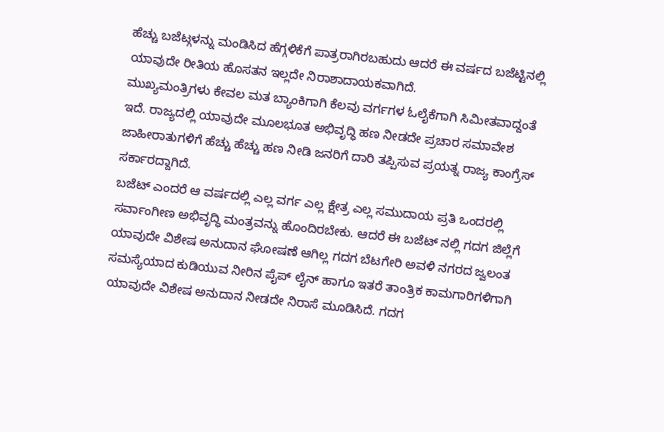ಹೆಚ್ಚು ಬಜೆಟ್ಗಳನ್ನು ಮಂಡಿಸಿದ ಹೆಗ್ಗಳಿಕೆಗೆ ಪಾತ್ರರಾಗಿರಬಹುದು ಆದರೆ ಈ ವರ್ಷದ ಬಜೆಟ್ಟಿನಲ್ಲಿ ಯಾವುದೇ ರೀತಿಯ ಹೊಸತನ ಇಲ್ಲದೇ ನಿರಾಶಾದಾಯಕವಾಗಿದೆ.
ಮುಖ್ಯಮಂತ್ರಿಗಳು ಕೇವಲ ಮತ ಬ್ಯಾಂಕಿಗಾಗಿ ಕೆಲವು ವರ್ಗಗಳ ಓಲೈಕೆಗಾಗಿ ಸಿಮೀತವಾದ್ದಂತೆ ಇದೆ. ರಾಜ್ಯದಲ್ಲಿ ಯಾವುದೇ ಮೂಲಭೂತ ಅಭಿವೃದ್ಧಿ ಹಣ ನೀಡದೇ ಪ್ರಚಾರ ಸಮಾವೇಶ ಜಾಹೀರಾತುಗಳಿಗೆ ಹೆಚ್ಚು ಹೆಚ್ಚು ಹಣ ನೀಡಿ ಜನರಿಗೆ ದಾರಿ ತಪ್ಪಿಸುವ ಪ್ರಯತ್ನ ರಾಜ್ಯ ಕಾಂಗ್ರೆಸ್ ಸರ್ಕಾರದ್ದಾಗಿದೆ.
ಬಜೆಟ್ ಎಂದರೆ ಆ ವರ್ಷದಲ್ಲಿ ಎಲ್ಲ ವರ್ಗ ಎಲ್ಲ ಕ್ಷೇತ್ರ ಎಲ್ಲ ಸಮುದಾಯ ಪ್ರತಿ ಒಂದರಲ್ಲಿ ಸರ್ವಾಂಗೀಣ ಅಭಿವೃದ್ಧಿ ಮಂತ್ರವನ್ನು ಹೊಂದಿರಬೇಕು. ಆದರೆ ಈ ಬಜೆಟ್ ನಲ್ಲಿ ಗದಗ ಜಿಲ್ಲೆಗೆ ಯಾವುದೇ ವಿಶೇಷ ಅನುದಾನ ಘೋಷಣೆ ಆಗಿಲ್ಲ ಗದಗ ಬೆಟಗೇರಿ ಅವಳಿ ನಗರದ ಜ್ವಲಂತ ಸಮಸ್ಯೆಯಾದ ಕುಡಿಯುವ ನೀರಿನ ಪೈಪ್ ಲೈನ್ ಹಾಗೂ ಇತರೆ ತಾಂತ್ರಿಕ ಕಾಮಗಾರಿಗಳಿಗಾಗಿ ಯಾವುದೇ ವಿಶೇಷ ಅನುದಾನ ನೀಡದೇ ನಿರಾಸೆ ಮೂಡಿಸಿದೆ. ಗದಗ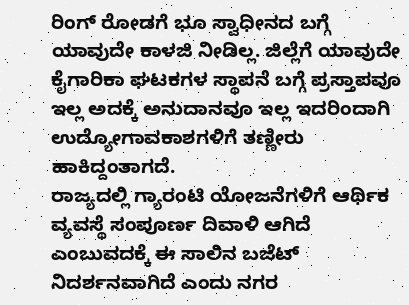ರಿಂಗ್ ರೋಡಗೆ ಭೂ ಸ್ವಾಧೀನದ ಬಗ್ಗೆ ಯಾವುದೇ ಕಾಳಜಿ ನೀಡಿಲ್ಲ. ಜಿಲ್ಲೆಗೆ ಯಾವುದೇ ಕೈಗಾರಿಕಾ ಘಟಕಗಳ ಸ್ಥಾಪನೆ ಬಗ್ಗೆ ಪ್ರಸ್ತಾಪವೂ ಇಲ್ಲ ಅದಕ್ಕೆ ಅನುದಾನವೂ ಇಲ್ಲ ಇದರಿಂದಾಗಿ ಉದ್ಯೋಗಾವಕಾಶಗಳಿಗೆ ತಣ್ಣೀರು ಹಾಕಿದ್ದಂತಾಗದೆ.
ರಾಜ್ಯದಲ್ಲಿ ಗ್ಯಾರಂಟಿ ಯೋಜನೆಗಳಿಗೆ ಆರ್ಥಿಕ ವ್ಯವಸ್ಥೆ ಸಂಪೂರ್ಣ ದಿವಾಳಿ ಆಗಿದೆ ಎಂಬುವದಕ್ಕೆ ಈ ಸಾಲಿನ ಬಜೆಟ್ ನಿದರ್ಶನವಾಗಿದೆ ಎಂದು ನಗರ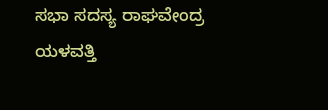ಸಭಾ ಸದಸ್ಯ ರಾಘವೇಂದ್ರ ಯಳವತ್ತಿ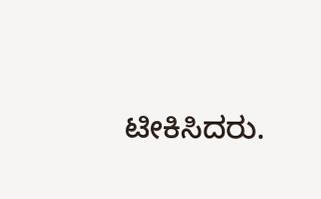ಟೀಕಿಸಿದರು.